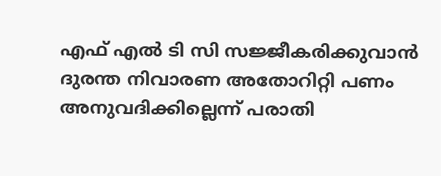എഫ് എൽ ടി സി സജ്ജീകരിക്കുവാൻ ദുരന്ത നിവാരണ അതോറിറ്റി പണം അനുവദിക്കില്ലെന്ന് പരാതി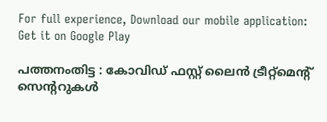For full experience, Download our mobile application:
Get it on Google Play

പത്തനംതിട്ട : കോവിഡ് ഫസ്റ്റ് ലൈൻ ട്രീറ്റ്മെന്റ് സെന്ററുകൾ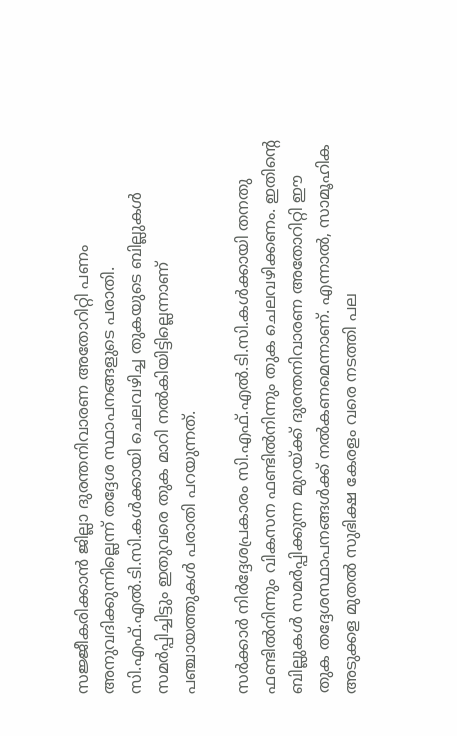സജ്ജീകരിക്കാൻ ജില്ലാ ദുരന്തനിവാരണ അതോറിറ്റി പണം അനുവദിക്കുന്നില്ലെന്ന് തദ്ദേശ സ്ഥാപനങ്ങളുടെ പരാതി. സി.എഫ്.എൽ.ടി.സി.കൾക്കായി ചെലവഴിച്ച തുകയുടെ ബില്ലുകൾ സമർപ്പിച്ചിട്ടും ഇതുവരെ തുക മാറി നൽകിയിട്ടില്ലെന്നാണ് പഞ്ചായത്തുകൾ പരാതി പറയുന്നത്.

സർക്കാർ നിർദ്ദേശപ്രകാരം സി.എഫ്.എൽ.ടി.സി.കൾക്കായി തനതു ഫണ്ടിൽനിന്നും വികസന ഫണ്ടിൽനിന്നും തുക ചെലവഴിക്കണം. ഇതിന്റെ ബില്ലുകൾ സമർപ്പിക്കുന്ന മുറയ്ക്ക് ദുരന്തനിവാരണ അതോറിറ്റി ഈ തുക തദ്ദേശസ്ഥാപനങ്ങൾക്ക് നൽകണമെന്നാണ്. എന്നാൽ, സാമൂഹിക അടുക്കള മുതൽ സുഭിക്ഷ കേരളം വരെ നടത്തി പല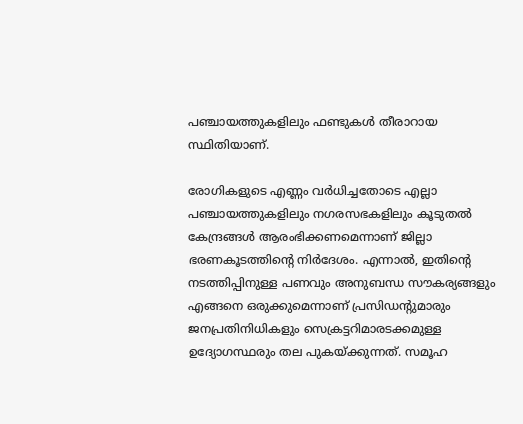പഞ്ചായത്തുകളിലും ഫണ്ടുകൾ തീരാറായ സ്ഥിതിയാണ്.

രോഗികളുടെ എണ്ണം വർധിച്ചതോടെ എല്ലാ പഞ്ചായത്തുകളിലും നഗരസഭകളിലും കൂടുതൽ കേന്ദ്രങ്ങൾ ആരംഭിക്കണമെന്നാണ് ജില്ലാ ഭരണകൂടത്തിന്റെ നിർദേശം. എന്നാൽ, ഇതിന്റെ നടത്തിപ്പിനുള്ള പണവും അനുബന്ധ സൗകര്യങ്ങളും എങ്ങനെ ഒരുക്കുമെന്നാണ് പ്രസിഡന്റുമാരും ജനപ്രതിനിധികളും സെക്രട്ടറിമാരടക്കമുള്ള ഉദ്യോഗസ്ഥരും തല പുകയ്ക്കുന്നത്. സമൂഹ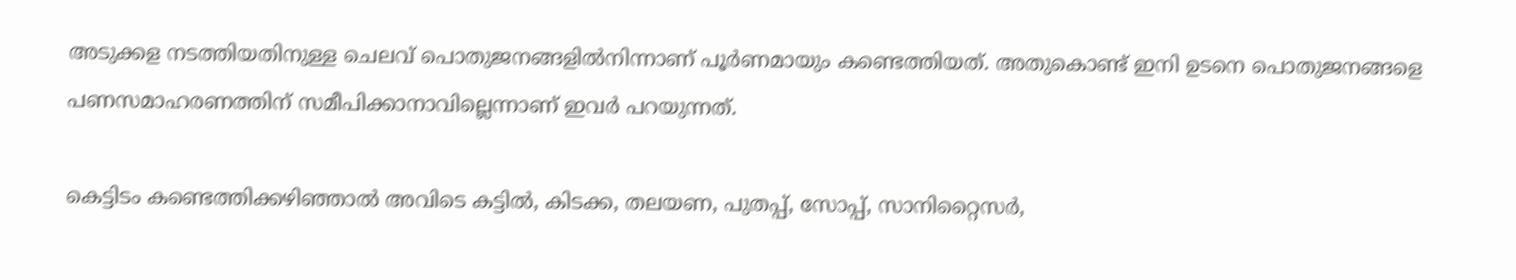അടുക്കള നടത്തിയതിനുള്ള ചെലവ് പൊതുജനങ്ങളിൽനിന്നാണ് പൂർണമായും കണ്ടെത്തിയത്. അതുകൊണ്ട് ഇനി ഉടനെ പൊതുജനങ്ങളെ പണസമാഹരണത്തിന് സമീപിക്കാനാവില്ലെന്നാണ് ഇവർ പറയുന്നത്.

കെട്ടിടം കണ്ടെത്തിക്കഴിഞ്ഞാൽ അവിടെ കട്ടിൽ, കിടക്ക, തലയണ, പുതപ്പ്, സോപ്പ്, സാനിറ്റൈസർ,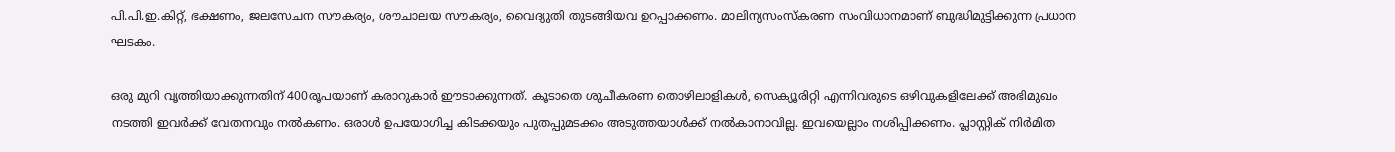പി.പി.ഇ.കിറ്റ്, ഭക്ഷണം, ജലസേചന സൗകര്യം, ശൗചാലയ സൗകര്യം, വൈദ്യുതി തുടങ്ങിയവ ഉറപ്പാക്കണം. മാലിന്യസംസ്കരണ സംവിധാനമാണ് ബുദ്ധിമുട്ടിക്കുന്ന പ്രധാന ഘടകം.

ഒരു മുറി വൃത്തിയാക്കുന്നതിന് 400രൂപയാണ് കരാറുകാർ ഈടാക്കുന്നത്. കൂടാതെ ശുചീകരണ തൊഴിലാളികൾ, സെക്യൂരിറ്റി എന്നിവരുടെ ഒഴിവുകളിലേക്ക് അഭിമുഖം നടത്തി ഇവർക്ക് വേതനവും നൽകണം. ഒരാൾ ഉപയോഗിച്ച കിടക്കയും പുതപ്പുമടക്കം അടുത്തയാൾക്ക് നൽകാനാവില്ല. ഇവയെല്ലാം നശിപ്പിക്കണം. പ്ലാസ്റ്റിക് നിർമിത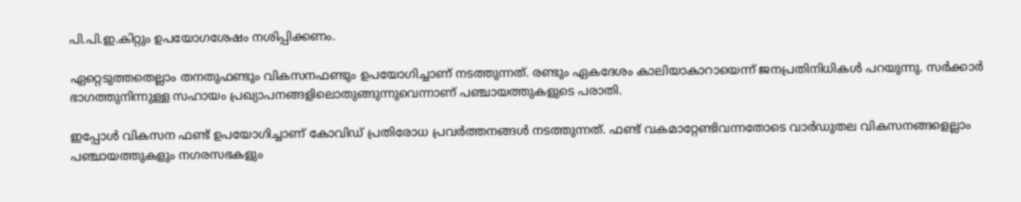പി.പി.ഇ.കിറ്റും ഉപയോഗശേഷം നശിപ്പിക്കണം.

ഏറ്റെടുത്തതെല്ലാം തനതുഫണ്ടും വികസനഫണ്ടും ഉപയോഗിച്ചാണ് നടത്തുന്നത്. രണ്ടും ഏകദേശം കാലിയാകാറായെന്ന് ജനപ്രതിനിധികൾ പറയുന്നു. സർക്കാർ ഭാഗത്തുനിന്നുള്ള സഹായം പ്രഖ്യാപനങ്ങളിലൊതുങ്ങുന്നുവെന്നാണ് പഞ്ചായത്തുകളുടെ പരാതി.

ഇപ്പോൾ വികസന ഫണ്ട് ഉപയോഗിച്ചാണ് കോവിഡ് പ്രതിരോധ പ്രവർത്തനങ്ങൾ നടത്തുന്നത്. ഫണ്ട് വകമാറ്റേണ്ടിവന്നതോടെ വാർഡുതല വികസനങ്ങളെല്ലാം പഞ്ചായത്തുകളും നഗരസഭകളും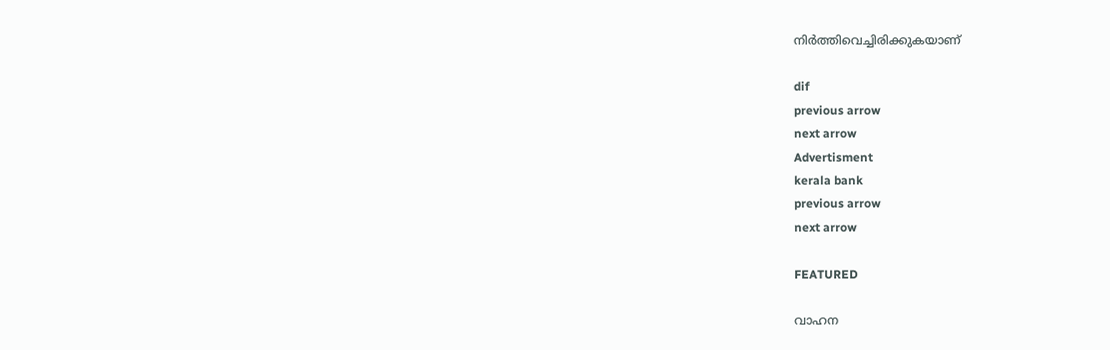നിർത്തിവെച്ചിരിക്കുകയാണ്

dif
previous arrow
next arrow
Advertisment
kerala bank
previous arrow
next arrow

FEATURED

വാഹന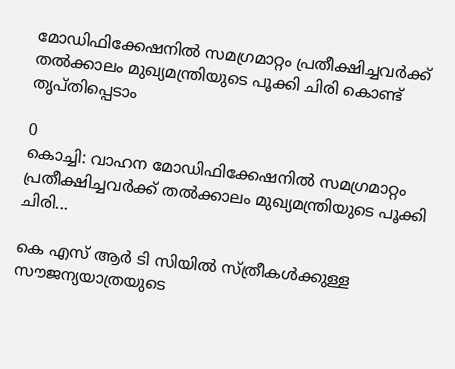മോഡിഫിക്കേഷനില്‍ സമഗ്രമാറ്റം പ്രതീക്ഷിച്ചവര്‍ക്ക് തല്‍ക്കാലം മുഖ്യമന്ത്രിയുടെ പൂക്കി ചിരി കൊണ്ട് തൃപ്തിപ്പെടാം

0
കൊച്ചി: വാഹന മോഡിഫിക്കേഷനില്‍ സമഗ്രമാറ്റം പ്രതീക്ഷിച്ചവര്‍ക്ക് തല്‍ക്കാലം മുഖ്യമന്ത്രിയുടെ പൂക്കി ചിരി...

കെ എസ് ആർ ടി സിയിൽ സ്ത്രീകൾക്കുള്ള സൗജന്യയാത്രയുടെ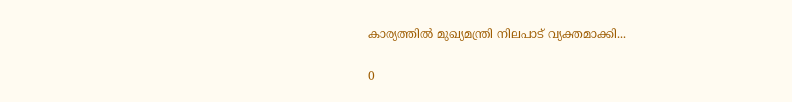കാര്യത്തിൽ മുഖ്യമന്ത്രി നിലപാട് വ്യക്തമാക്കി...

0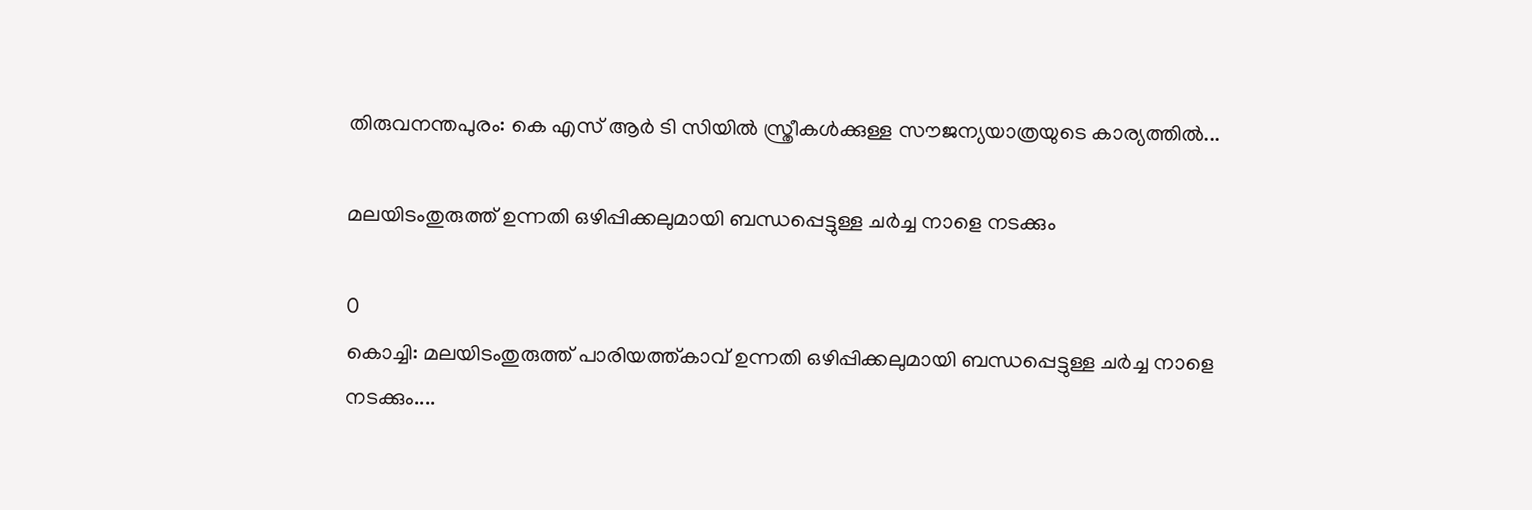തിരുവനന്തപുരം: കെ എസ് ആർ ടി സിയിൽ സ്ത്രീകൾക്കുള്ള സൗജന്യയാത്രയുടെ കാര്യത്തിൽ...

മലയിടംതുരുത്ത് ഉന്നതി ഒഴിപ്പിക്കലുമായി ബന്ധപ്പെട്ടുള്ള ചർച്ച നാളെ നടക്കും

0
കൊച്ചി: മലയിടംതുരുത്ത് പാരിയത്ത്കാവ് ഉന്നതി ഒഴിപ്പിക്കലുമായി ബന്ധപ്പെട്ടുള്ള ചർച്ച നാളെ നടക്കും....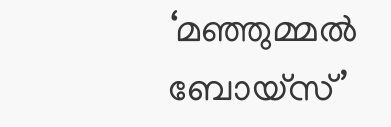‘മഞ്ഞുമ്മല്‍ ബോയ്സ്’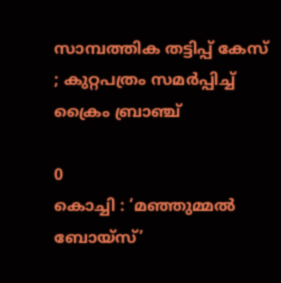സാമ്പത്തിക തട്ടിപ്പ് കേസ് ; കുറ്റപത്രം സമർപ്പിച്ച് ക്രൈം ബ്രാഞ്ച്

0
കൊച്ചി : ‘മഞ്ഞുമ്മല്‍ ബോയ്സ്’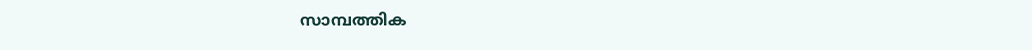സാമ്പത്തിക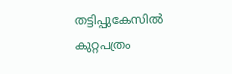തട്ടിപ്പുകേസിൽ കുറ്റപത്രം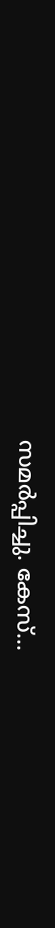സമർപ്പിച്ചു. കേസ്...